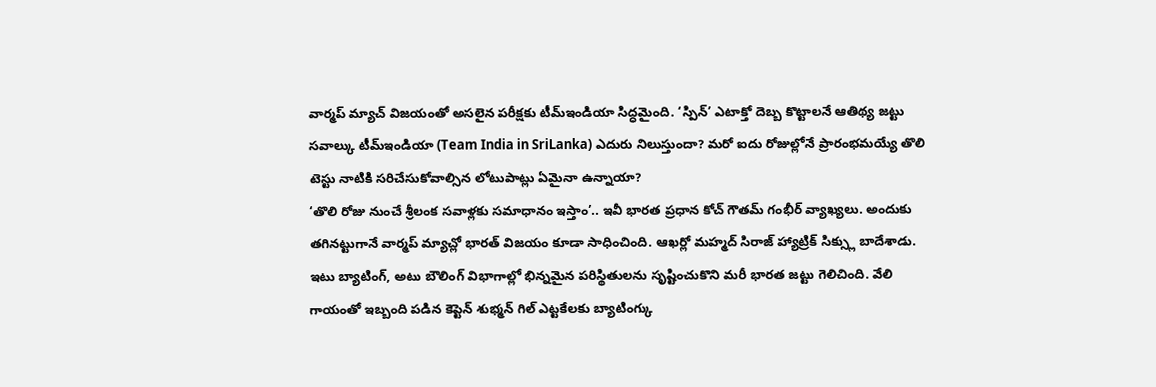వార్మప్ మ్యాచ్ విజయంతో అసలైన పరీక్షకు టీమ్ఇండియా సిద్ధమైంది. ‘స్పిన్’ ఎటాక్తో దెబ్బ కొట్టాలనే ఆతిథ్య జట్టు సవాల్కు టీమ్ఇండియా (Team India in SriLanka) ఎదురు నిలుస్తుందా? మరో ఐదు రోజుల్లోనే ప్రారంభమయ్యే తొలి టెస్టు నాటికి సరిచేసుకోవాల్సిన లోటుపాట్లు ఏమైనా ఉన్నాయా?
‘తొలి రోజు నుంచే శ్రీలంక సవాళ్లకు సమాధానం ఇస్తాం’.. ఇవీ భారత ప్రధాన కోచ్ గౌతమ్ గంభీర్ వ్యాఖ్యలు. అందుకు తగినట్టుగానే వార్మప్ మ్యాచ్లో భారత్ విజయం కూడా సాధించింది. ఆఖర్లో మహ్మద్ సిరాజ్ హ్యాట్రిక్ సిక్స్లు బాదేశాడు. ఇటు బ్యాటింగ్, అటు బౌలింగ్ విభాగాల్లో భిన్నమైన పరిస్థితులను సృష్టించుకొని మరీ భారత జట్టు గెలిచింది. వేలి గాయంతో ఇబ్బంది పడిన కెప్టెన్ శుభ్మన్ గిల్ ఎట్టకేలకు బ్యాటింగ్కు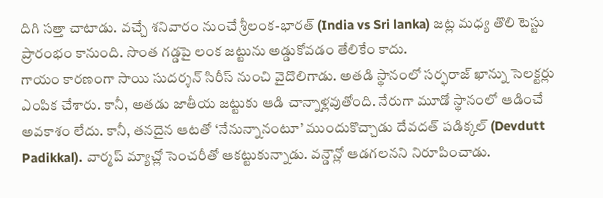దిగి సత్తా చాటాడు. వచ్చే శనివారం నుంచే శ్రీలంక-భారత్ (India vs Sri lanka) జట్ల మధ్య తొలి టెస్టు ప్రారంభం కానుంది. సొంత గడ్డపై లంక జట్టును అడ్డుకోవడం తేలికేం కాదు.
గాయం కారణంగా సాయి సుదర్శన్ సిరీస్ నుంచి వైదొలిగాడు. అతడి స్థానంలో సర్ఫరాజ్ ఖాన్ను సెలక్టర్లు ఎంపిక చేశారు. కానీ, అతడు జాతీయ జట్టుకు ఆడి చాన్నాళ్లవుతోంది. నేరుగా మూడో స్థానంలో ఆడించే అవకాశం లేదు. కానీ, తనదైన ఆటతో ‘నేనున్నానంటూ’ ముందుకొచ్చాడు దేవదత్ పడిక్కల్ (Devdutt Padikkal). వార్మప్ మ్యాచ్లో సెంచరీతో ఆకట్టుకున్నాడు. వన్డౌన్లో ఆడగలనని నిరూపించాడు.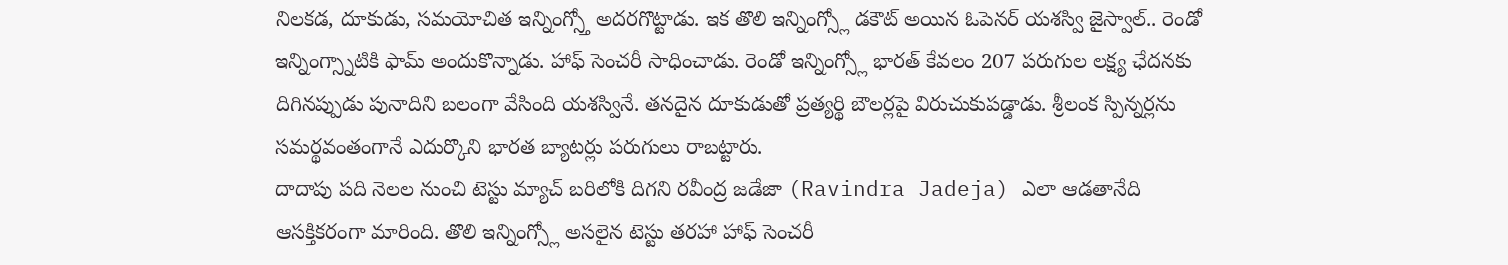నిలకడ, దూకుడు, సమయోచిత ఇన్నింగ్స్తో అదరగొట్టాడు. ఇక తొలి ఇన్నింగ్స్లో డకౌట్ అయిన ఓపెనర్ యశస్వి జైస్వాల్.. రెండో ఇన్నింగ్స్నాటికి ఫామ్ అందుకొన్నాడు. హాఫ్ సెంచరీ సాధించాడు. రెండో ఇన్నింగ్స్లో భారత్ కేవలం 207 పరుగుల లక్ష్య ఛేదనకు దిగినప్పుడు పునాదిని బలంగా వేసింది యశస్వినే. తనదైన దూకుడుతో ప్రత్యర్థి బౌలర్లపై విరుచుకుపడ్డాడు. శ్రీలంక స్పిన్నర్లను సమర్థవంతంగానే ఎదుర్కొని భారత బ్యాటర్లు పరుగులు రాబట్టారు.
దాదాపు పది నెలల నుంచి టెస్టు మ్యాచ్ బరిలోకి దిగని రవీంద్ర జడేజా (Ravindra Jadeja) ఎలా ఆడతానేది ఆసక్తికరంగా మారింది. తొలి ఇన్నింగ్స్లో అసలైన టెస్టు తరహా హాఫ్ సెంచరీ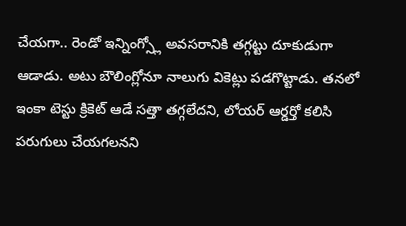చేయగా.. రెండో ఇన్నింగ్స్లో అవసరానికి తగ్గట్టు దూకుడుగా ఆడాడు. అటు బౌలింగ్లోనూ నాలుగు వికెట్లు పడగొట్టాడు. తనలో ఇంకా టెస్టు క్రికెట్ ఆడే సత్తా తగ్గలేదని, లోయర్ ఆర్డర్తో కలిసి పరుగులు చేయగలనని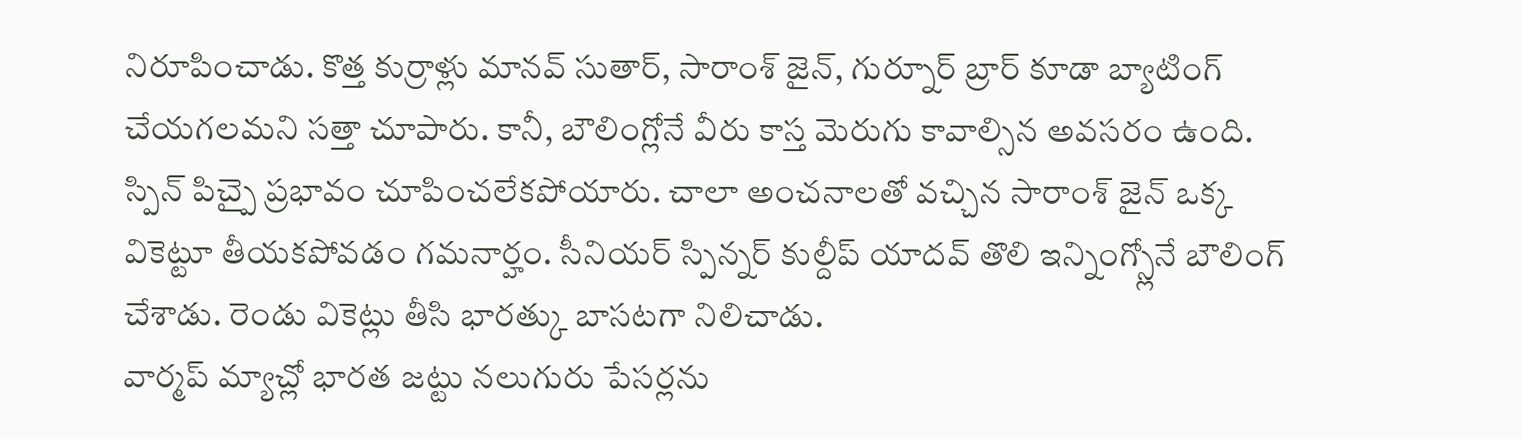నిరూపించాడు. కొత్త కుర్రాళ్లు మానవ్ సుతార్, సారాంశ్ జైన్, గుర్నూర్ బ్రార్ కూడా బ్యాటింగ్ చేయగలమని సత్తా చూపారు. కానీ, బౌలింగ్లోనే వీరు కాస్త మెరుగు కావాల్సిన అవసరం ఉంది. స్పిన్ పిచ్పై ప్రభావం చూపించలేకపోయారు. చాలా అంచనాలతో వచ్చిన సారాంశ్ జైన్ ఒక్క వికెట్టూ తీయకపోవడం గమనార్హం. సీనియర్ స్పిన్నర్ కుల్దీప్ యాదవ్ తొలి ఇన్నింగ్స్లోనే బౌలింగ్ చేశాడు. రెండు వికెట్లు తీసి భారత్కు బాసటగా నిలిచాడు.
వార్మప్ మ్యాచ్లో భారత జట్టు నలుగురు పేసర్లను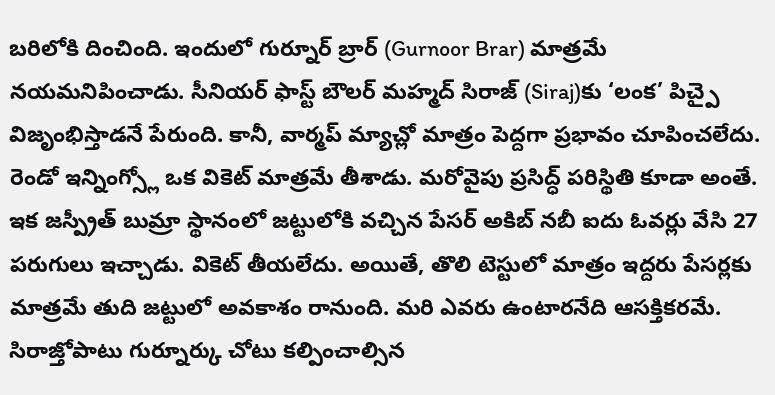బరిలోకి దించింది. ఇందులో గుర్నూర్ బ్రార్ (Gurnoor Brar) మాత్రమే నయమనిపించాడు. సీనియర్ ఫాస్ట్ బౌలర్ మహ్మద్ సిరాజ్ (Siraj)కు ‘లంక’ పిచ్పై విజృంభిస్తాడనే పేరుంది. కానీ, వార్మప్ మ్యాచ్లో మాత్రం పెద్దగా ప్రభావం చూపించలేదు. రెండో ఇన్నింగ్స్లో ఒక వికెట్ మాత్రమే తీశాడు. మరోవైపు ప్రసిద్ధ్ పరిస్థితి కూడా అంతే. ఇక జస్ప్రీత్ బుమ్రా స్థానంలో జట్టులోకి వచ్చిన పేసర్ అకిబ్ నబీ ఐదు ఓవర్లు వేసి 27 పరుగులు ఇచ్చాడు. వికెట్ తీయలేదు. అయితే, తొలి టెస్టులో మాత్రం ఇద్దరు పేసర్లకు మాత్రమే తుది జట్టులో అవకాశం రానుంది. మరి ఎవరు ఉంటారనేది ఆసక్తికరమే. సిరాజ్తోపాటు గుర్నూర్కు చోటు కల్పించాల్సిన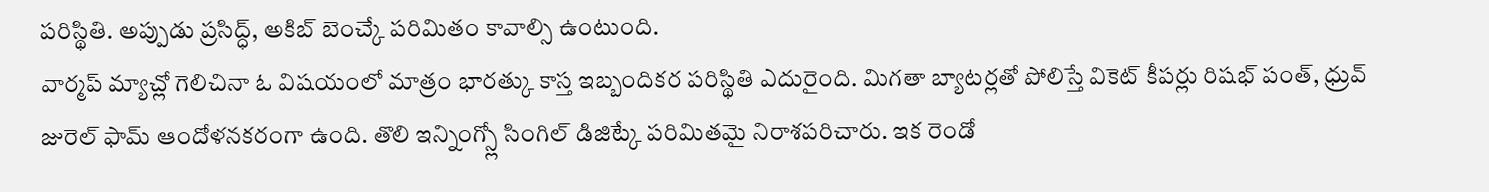పరిస్థితి. అప్పుడు ప్రసిద్ధ్, అకిబ్ బెంచ్కే పరిమితం కావాల్సి ఉంటుంది.
వార్మప్ మ్యాచ్లో గెలిచినా ఓ విషయంలో మాత్రం భారత్కు కాస్త ఇబ్బందికర పరిస్థితి ఎదురైంది. మిగతా బ్యాటర్లతో పోలిస్తే వికెట్ కీపర్లు రిషభ్ పంత్, ధ్రువ్ జురెల్ ఫామ్ ఆందోళనకరంగా ఉంది. తొలి ఇన్నింగ్స్లో సింగిల్ డిజిట్కే పరిమితమై నిరాశపరిచారు. ఇక రెండో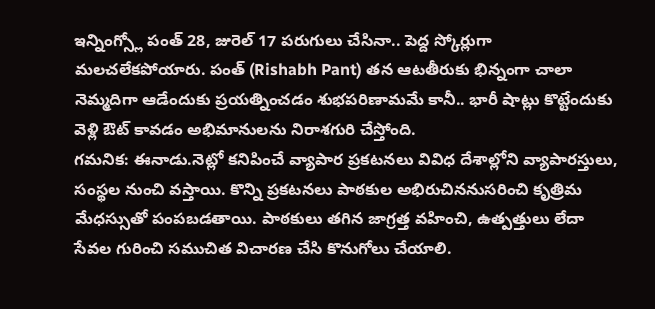ఇన్నింగ్స్లో పంత్ 28, జురెల్ 17 పరుగులు చేసినా.. పెద్ద స్కోర్లుగా మలచలేకపోయారు. పంత్ (Rishabh Pant) తన ఆటతీరుకు భిన్నంగా చాలా నెమ్మదిగా ఆడేందుకు ప్రయత్నించడం శుభపరిణామమే కానీ.. భారీ షాట్లు కొట్టేందుకు వెళ్లి ఔట్ కావడం అభిమానులను నిరాశగురి చేస్తోంది.
గమనిక: ఈనాడు.నెట్లో కనిపించే వ్యాపార ప్రకటనలు వివిధ దేశాల్లోని వ్యాపారస్తులు, సంస్థల నుంచి వస్తాయి. కొన్ని ప్రకటనలు పాఠకుల అభిరుచిననుసరించి కృత్రిమ మేధస్సుతో పంపబడతాయి. పాఠకులు తగిన జాగ్రత్త వహించి, ఉత్పత్తులు లేదా సేవల గురించి సముచిత విచారణ చేసి కొనుగోలు చేయాలి.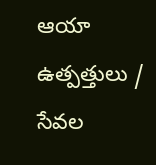ఆయా ఉత్పత్తులు / సేవల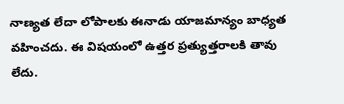నాణ్యత లేదా లోపాలకు ఈనాడు యాజమాన్యం బాధ్యత వహించదు. ఈ విషయంలో ఉత్తర ప్రత్యుత్తరాలకి తావు లేదు.